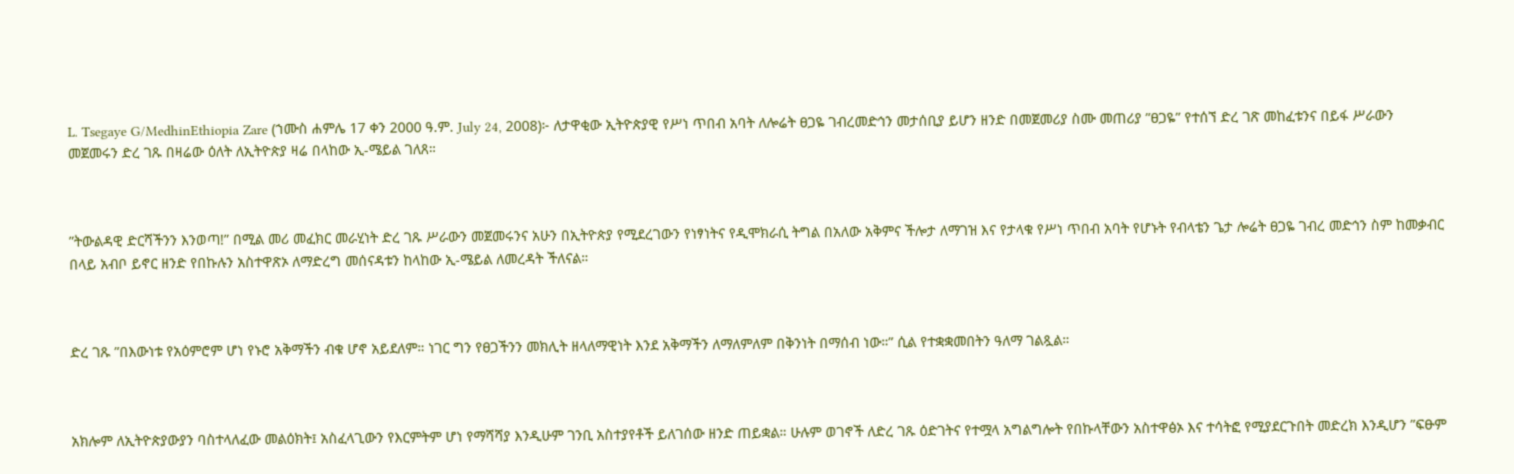L. Tsegaye G/MedhinEthiopia Zare (ኀሙስ ሐምሌ 17 ቀን 2000 ዓ.ም. July 24, 2008)፦ ለታዋቂው ኢትዮጵያዊ የሥነ ጥበብ አባት ለሎሬት ፀጋዬ ገብረመድኅን መታሰቢያ ይሆን ዘንድ በመጀመሪያ ስሙ መጠሪያ ”ፀጋዬ” የተሰኘ ድረ ገጽ መከፈቱንና በይፋ ሥራውን መጀመሩን ድረ ገጹ በዛሬው ዕለት ለኢትዮጵያ ዛሬ በላከው ኢ-ሜይል ገለጸ።



”ትውልዳዊ ድርሻችንን እንወጣ!” በሚል መሪ መፈክር መራሂነት ድረ ገጹ ሥራውን መጀመሩንና አሁን በኢትዮጵያ የሚደረገውን የነፃነትና የዲሞክራሲ ትግል በአለው አቅምና ችሎታ ለማገዝ እና የታላቁ የሥነ ጥበብ አባት የሆኑት የብላቴን ጌታ ሎሬት ፀጋዬ ገብረ መድኅን ስም ከመቃብር በላይ አብቦ ይኖር ዘንድ የበኩሉን አስተዋጽኦ ለማድረግ መሰናዳቱን ከላከው ኢ-ሜይል ለመረዳት ችለናል።



ድረ ገጹ ”በእውነቱ የአዕምሮም ሆነ የኑሮ አቅማችን ብቁ ሆኖ አይደለም። ነገር ግን የፀጋችንን መክሊት ዘላለማዊነት እንደ አቅማችን ለማለምለም በቅንነት በማሰብ ነው።” ሲል የተቋቋመበትን ዓለማ ገልጿል።



አክሎም ለኢትዮጵያውያን ባስተላለፈው መልዕክት፤ አስፈላጊውን የእርምትም ሆነ የማሻሻያ እንዲሁም ገንቢ አስተያየቶች ይለገሰው ዘንድ ጠይቋል። ሁሉም ወገኖች ለድረ ገጹ ዕድገትና የተሟላ አግልግሎት የበኩላቸውን አስተዋፅኦ እና ተሳትፎ የሚያደርጉበት መድረክ እንዲሆን ”ፍፁም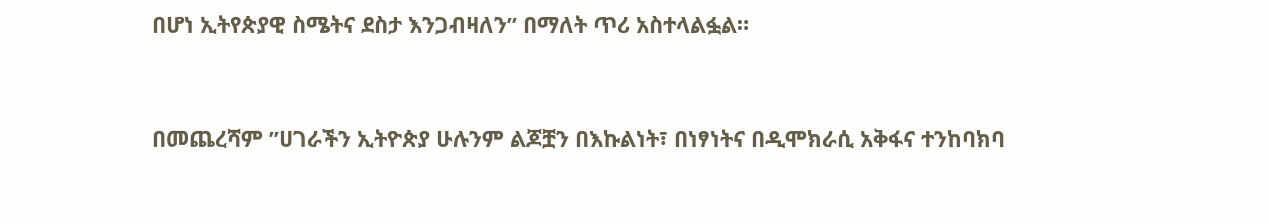በሆነ ኢትየጵያዊ ስሜትና ደስታ እንጋብዛለን” በማለት ጥሪ አስተላልፏል።



በመጨረሻም ”ሀገራችን ኢትዮጵያ ሁሉንም ልጆቿን በእኩልነት፣ በነፃነትና በዲሞክራሲ አቅፋና ተንከባክባ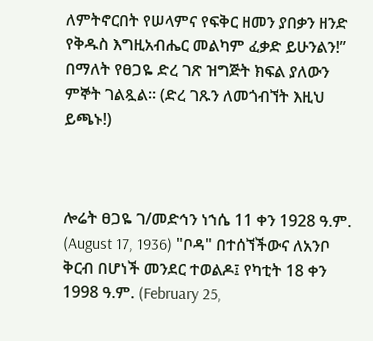ለምትኖርበት የሠላምና የፍቅር ዘመን ያበቃን ዘንድ የቅዱስ እግዚአብሔር መልካም ፈቃድ ይሁንልን!” በማለት የፀጋዬ ድረ ገጽ ዝግጅት ክፍል ያለውን ምኞት ገልጿል። (ድረ ገጹን ለመጎብኘት እዚህ ይጫኑ!)



ሎሬት ፀጋዬ ገ/መድኅን ነኀሴ 11 ቀን 1928 ዓ.ም. (August 17, 1936) "ቦዳ" በተሰኘችውና ለአንቦ ቅርብ በሆነች መንደር ተወልዶ፤ የካቲት 18 ቀን 1998 ዓ.ም. (February 25,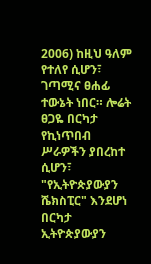2006) ከዚህ ዓለም የተለየ ሲሆን፣ ገጣሚና ፀሐፊ ተውኔት ነበር። ሎሬት ፀጋዬ በርካታ የኪነጥበብ ሥራዎችን ያበረከተ ሲሆን፣ "የኢትዮጵያውያን ሼክስፒር" እንደሆነ በርካታ ኢትዮጵያውያን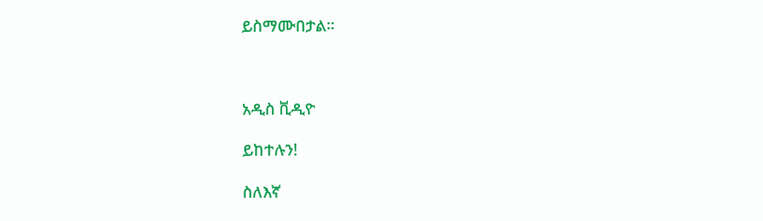ይስማሙበታል።



አዲስ ቪዲዮ

ይከተሉን!

ስለእኛ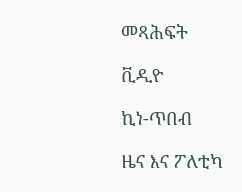መጻሕፍት

ቪዲዮ

ኪነ-ጥበብ

ዜና እና ፖለቲካ